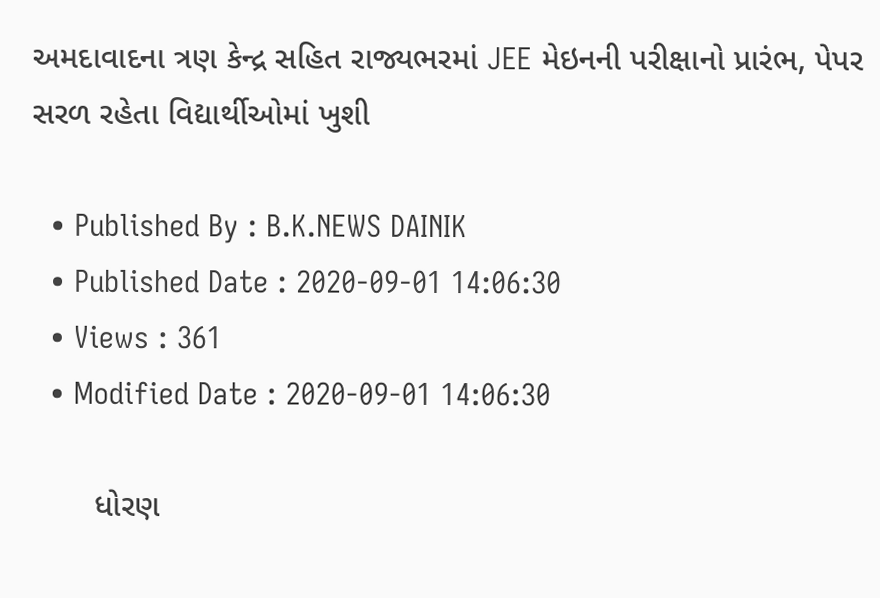અમદાવાદના ત્રણ કેન્દ્ર સહિત રાજ્યભરમાં JEE મેઇનની પરીક્ષાનો પ્રારંભ, પેપર સરળ રહેતા વિદ્યાર્થીઓમાં ખુશી

  • Published By : B.K.NEWS DAINIK
  • Published Date : 2020-09-01 14:06:30
  • Views : 361
  • Modified Date : 2020-09-01 14:06:30

       ધોરણ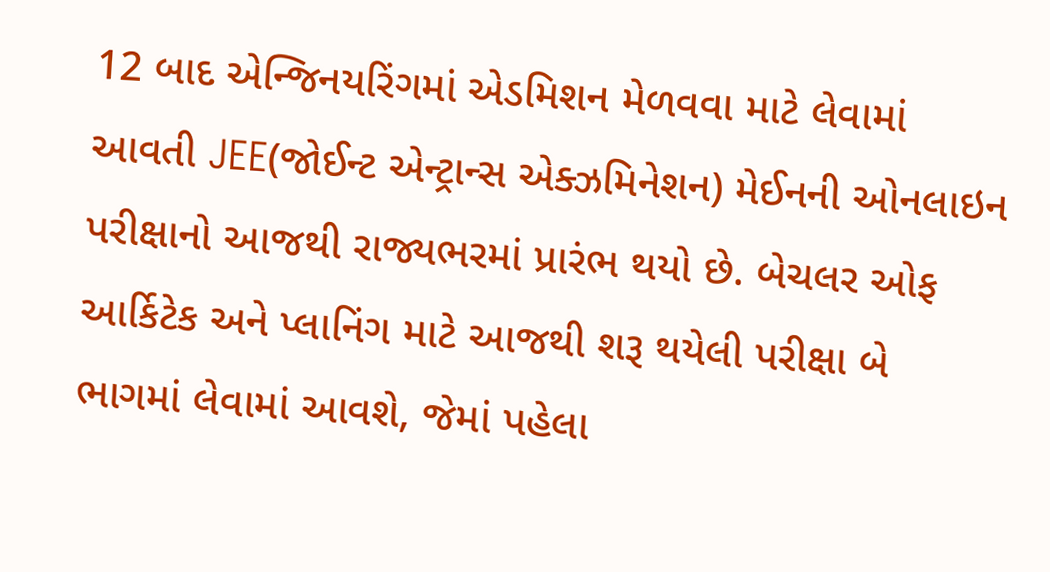12 બાદ એન્જિનયરિંગમાં એડમિશન મેળવવા માટે લેવામાં આવતી JEE(જોઈન્ટ એન્ટ્રાન્સ એક્ઝમિનેશન) મેઈનની ઓનલાઇન પરીક્ષાનો આજથી રાજ્યભરમાં પ્રારંભ થયો છે. બેચલર ઓફ આર્કિટેક અને પ્લાનિંગ માટે આજથી શરૂ થયેલી પરીક્ષા બે ભાગમાં લેવામાં આવશે, જેમાં પહેલા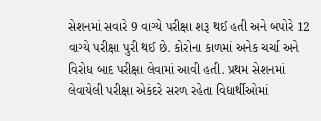સેશનમાં સવારે 9 વાગ્યે પરીક્ષા શરૂ થઈ હતી અને બપોરે 12 વાગ્યે પરીક્ષા પુરી થઈ છે. કોરોના કાળમાં અનેક ચર્ચા અને વિરોધ બાદ પરીક્ષા લેવામાં આવી હતી. પ્રથમ સેશનમાં લેવાયેલી પરીક્ષા એકંદરે સરળ રહેતા વિદ્યાર્થીઓમાં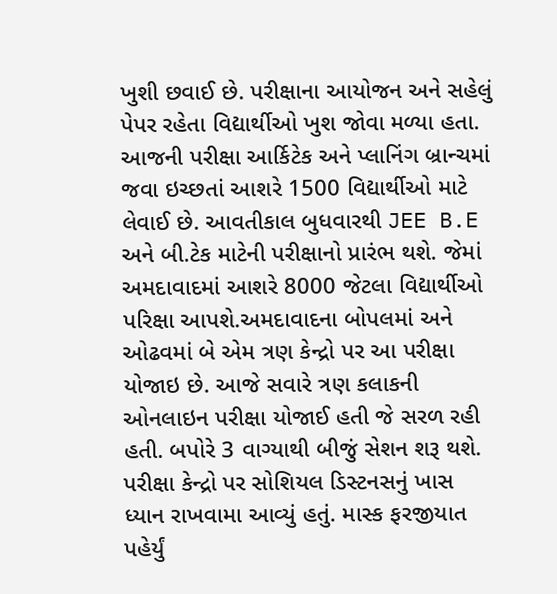ખુશી છવાઈ છે. પરીક્ષાના આયોજન અને સહેલું પેપર રહેતા વિદ્યાર્થીઓ ખુશ જોવા મળ્યા હતા. આજની પરીક્ષા આર્કિટેક અને પ્લાનિંગ બ્રાન્ચમાં જવા ઇચ્છતાં આશરે 1500 વિદ્યાર્થીઓ માટે લેવાઈ છે. આવતીકાલ બુધવારથી JEE B.E અને બી.ટેક માટેની પરીક્ષાનો પ્રારંભ થશે. જેમાં અમદાવાદમાં આશરે 8000 જેટલા વિદ્યાર્થીઓ પરિક્ષા આપશે.અમદાવાદના બોપલમાં અને ઓઢવમાં બે એમ ત્રણ કેન્દ્રો પર આ પરીક્ષા યોજાઇ છે. આજે સવારે ત્રણ કલાકની ઓનલાઇન પરીક્ષા યોજાઈ હતી જે સરળ રહી હતી. બપોરે 3 વાગ્યાથી બીજું સેશન શરૂ થશે. પરીક્ષા કેન્દ્રો પર સોશિયલ ડિસ્ટનસનું ખાસ ધ્યાન રાખવામા આવ્યું હતું. માસ્ક ફરજીયાત પહેર્યું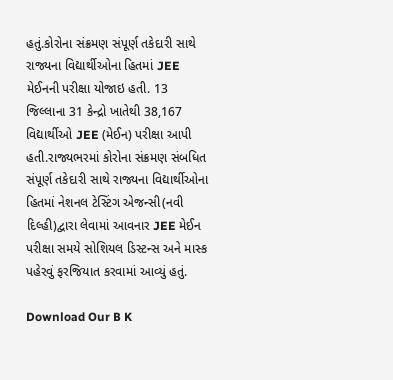હતું.કોરોના સંક્રમણ સંપૂર્ણ તકેદારી સાથે રાજ્યના વિદ્યાર્થીઓના હિતમાં JEE મેઈનની પરીક્ષા યોજાઇ હતી. 13 જિલ્લાના 31 કેન્દ્રો ખાતેથી 38,167 વિદ્યાર્થીઓ JEE (મેઈન) પરીક્ષા આપી હતી.રાજ્યભરમાં કોરોના સંક્રમણ સંબધિત સંપૂર્ણ તકેદારી સાથે રાજ્યના વિદ્યાર્થીઓના હિતમાં નેશનલ ટેસ્ટિંગ એજન્સી(નવી દિલ્હી)દ્વારા લેવામાં આવનાર JEE મેઈન પરીક્ષા સમયે સોશિયલ ડિસ્ટન્સ અને માસ્ક પહેરવું ફરજિયાત કરવામાં આવ્યું હતું.

Download Our B K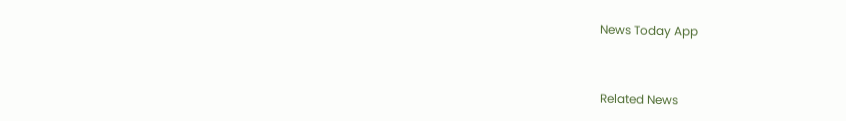News Today App



Related News